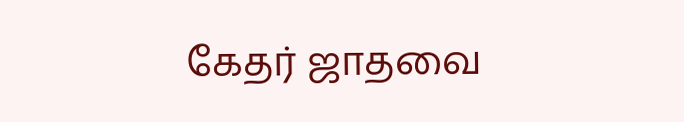கேதர் ஜாதவை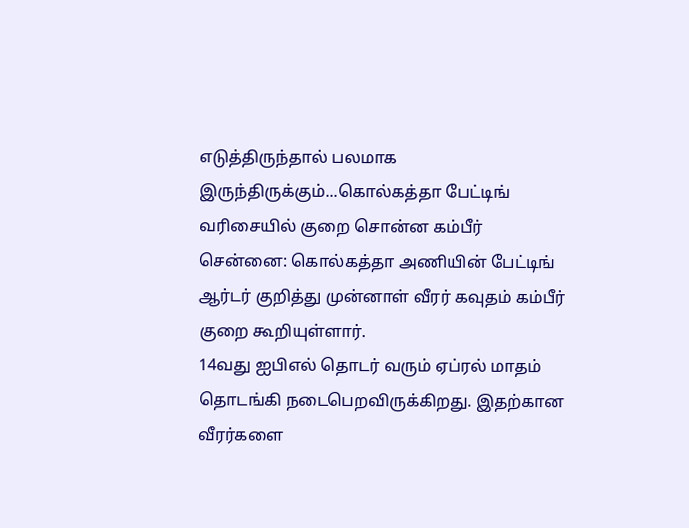எடுத்திருந்தால் பலமாக இருந்திருக்கும்...கொல்கத்தா பேட்டிங் வரிசையில் குறை சொன்ன கம்பீர்
சென்னை: கொல்கத்தா அணியின் பேட்டிங் ஆர்டர் குறித்து முன்னாள் வீரர் கவுதம் கம்பீர் குறை கூறியுள்ளார்.
14வது ஐபிஎல் தொடர் வரும் ஏப்ரல் மாதம் தொடங்கி நடைபெறவிருக்கிறது. இதற்கான வீரர்களை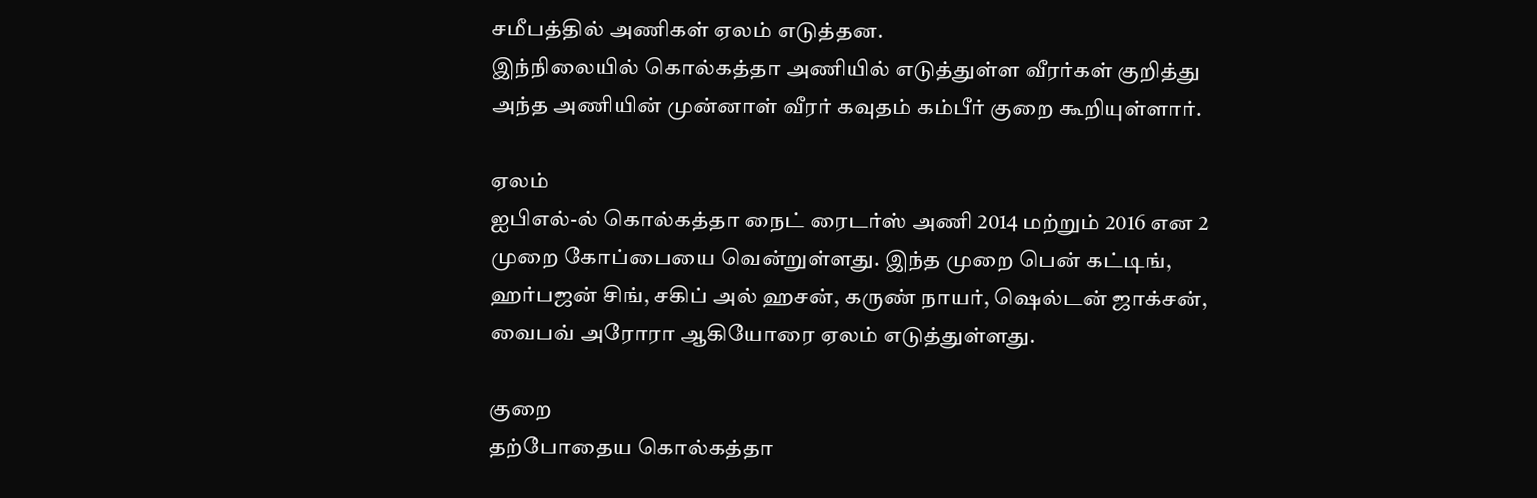சமீபத்தில் அணிகள் ஏலம் எடுத்தன.
இந்நிலையில் கொல்கத்தா அணியில் எடுத்துள்ள வீரர்கள் குறித்து அந்த அணியின் முன்னாள் வீரர் கவுதம் கம்பீர் குறை கூறியுள்ளார்.

ஏலம்
ஐபிஎல்-ல் கொல்கத்தா நைட் ரைடர்ஸ் அணி 2014 மற்றும் 2016 என 2 முறை கோப்பையை வென்றுள்ளது. இந்த முறை பென் கட்டிங், ஹர்பஜன் சிங், சகிப் அல் ஹசன், கருண் நாயர், ஷெல்டன் ஜாக்சன், வைபவ் அரோரா ஆகியோரை ஏலம் எடுத்துள்ளது.

குறை
தற்போதைய கொல்கத்தா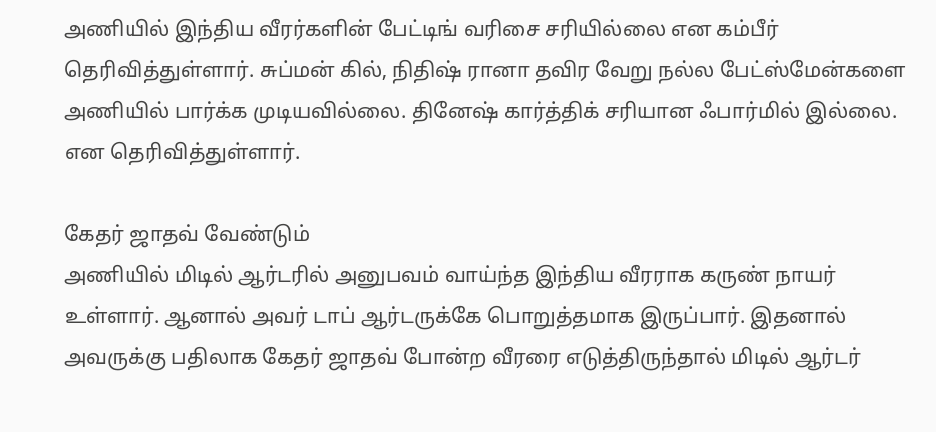அணியில் இந்திய வீரர்களின் பேட்டிங் வரிசை சரியில்லை என கம்பீர் தெரிவித்துள்ளார். சுப்மன் கில், நிதிஷ் ரானா தவிர வேறு நல்ல பேட்ஸ்மேன்களை அணியில் பார்க்க முடியவில்லை. தினேஷ் கார்த்திக் சரியான ஃபார்மில் இல்லை. என தெரிவித்துள்ளார்.

கேதர் ஜாதவ் வேண்டும்
அணியில் மிடில் ஆர்டரில் அனுபவம் வாய்ந்த இந்திய வீரராக கருண் நாயர் உள்ளார். ஆனால் அவர் டாப் ஆர்டருக்கே பொறுத்தமாக இருப்பார். இதனால் அவருக்கு பதிலாக கேதர் ஜாதவ் போன்ற வீரரை எடுத்திருந்தால் மிடில் ஆர்டர்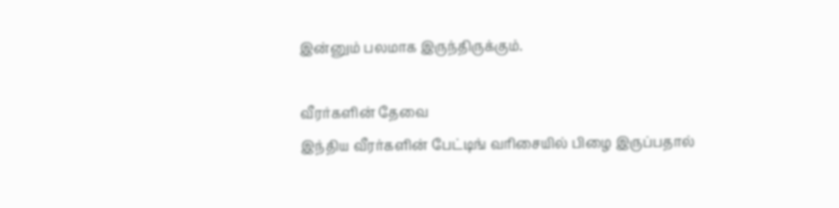இன்னும் பலமாக இருந்திருக்கும்.

வீரர்களின் தேவை
இந்திய வீரர்களின் பேட்டிங் வரிசையில் பிழை இருப்பதால்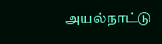அயல்நாட்டு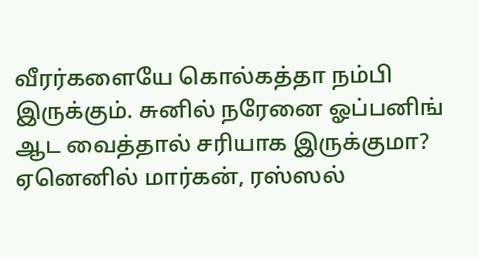வீரர்களையே கொல்கத்தா நம்பி இருக்கும். சுனில் நரேனை ஓப்பனிங் ஆட வைத்தால் சரியாக இருக்குமா? ஏனெனில் மார்கன், ரஸ்ஸல்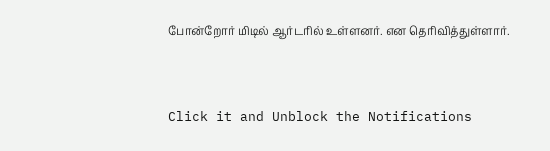போன்றோர் மிடில் ஆர்டரில் உள்ளனர். என தெரிவித்துள்ளார்.


Click it and Unblock the Notifications